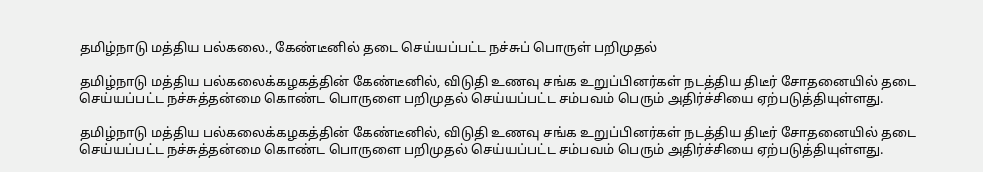தமிழ்நாடு மத்திய பல்கலை., கேண்டீனில் தடை செய்யப்பட்ட நச்சுப் பொருள் பறிமுதல்

தமிழ்நாடு மத்திய பல்கலைக்கழகத்தின் கேண்டீனில், விடுதி உணவு சங்க உறுப்பினர்கள் நடத்திய திடீர் சோதனையில் தடை செய்யப்பட்ட நச்சுத்தன்மை கொண்ட பொருளை பறிமுதல் செய்யப்பட்ட சம்பவம் பெரும் அதிர்ச்சியை ஏற்படுத்தியுள்ளது.

தமிழ்நாடு மத்திய பல்கலைக்கழகத்தின் கேண்டீனில், விடுதி உணவு சங்க உறுப்பினர்கள் நடத்திய திடீர் சோதனையில் தடை செய்யப்பட்ட நச்சுத்தன்மை கொண்ட பொருளை பறிமுதல் செய்யப்பட்ட சம்பவம் பெரும் அதிர்ச்சியை ஏற்படுத்தியுள்ளது.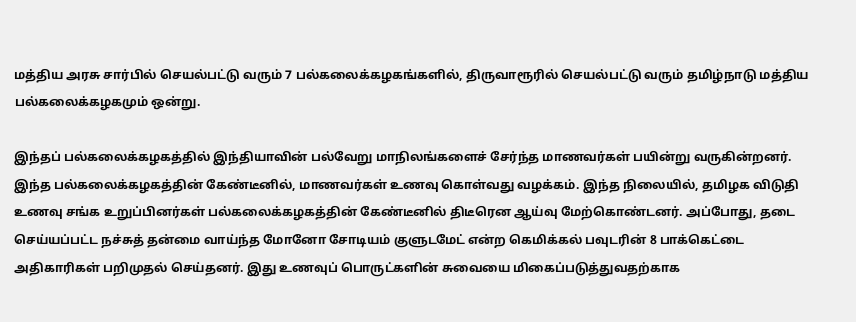மத்திய அரசு சார்பில் செயல்பட்டு வரும் 7 பல்கலைக்கழகங்களில், திருவாரூரில் செயல்பட்டு வரும் தமிழ்நாடு மத்திய பல்கலைக்கழகமும் ஒன்று.

இந்தப் பல்கலைக்கழகத்தில் இந்தியாவின் பல்வேறு மாநிலங்களைச் சேர்ந்த மாணவர்கள் பயின்று வருகின்றனர். இந்த பல்கலைக்கழகத்தின் கேண்டீனில், மாணவர்கள் உணவு கொள்வது வழக்கம். இந்த நிலையில், தமிழக விடுதி உணவு சங்க உறுப்பினர்கள் பல்கலைக்கழகத்தின் கேண்டீனில் திடீரென ஆய்வு மேற்கொண்டனர். அப்போது, தடை செய்யப்பட்ட நச்சுத் தன்மை வாய்ந்த மோனோ சோடியம் குளுடமேட் என்ற கெமிக்கல் பவுடரின் 8 பாக்கெட்டை அதிகாரிகள் பறிமுதல் செய்தனர். இது உணவுப் பொருட்களின் சுவையை மிகைப்படுத்துவதற்காக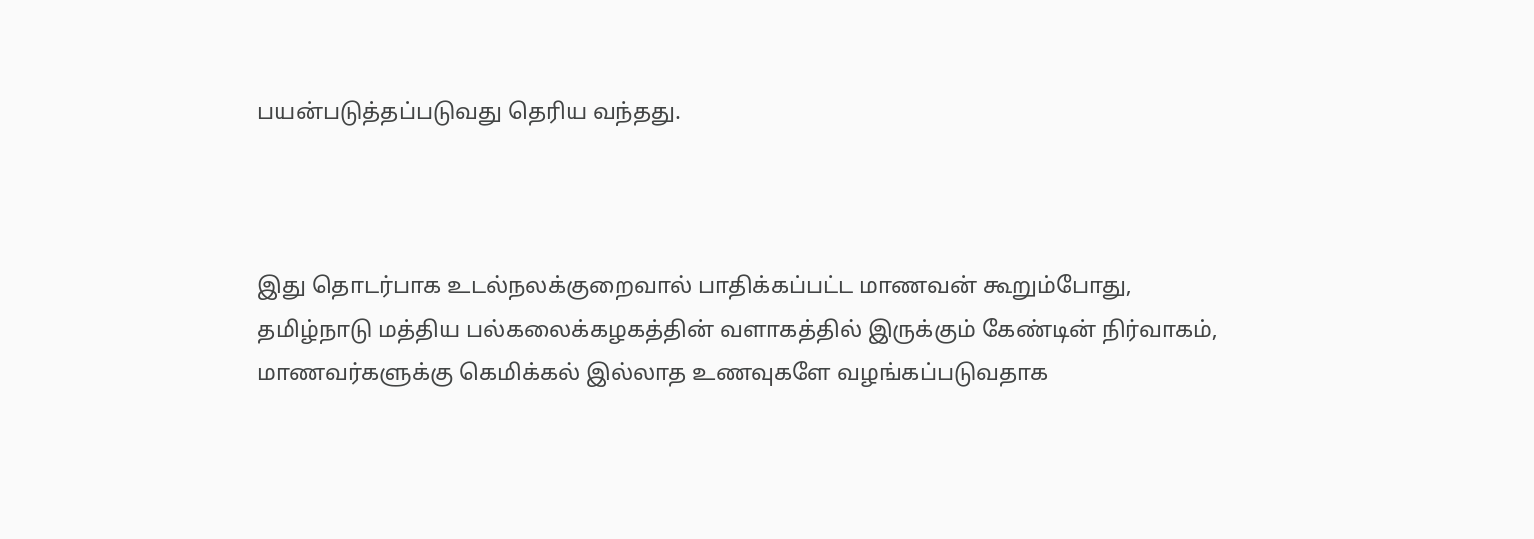பயன்படுத்தப்படுவது தெரிய வந்தது.



இது தொடர்பாக உடல்நலக்குறைவால் பாதிக்கப்பட்ட மாணவன் கூறும்போது, தமிழ்நாடு மத்திய பல்கலைக்கழகத்தின் வளாகத்தில் இருக்கும் கேண்டின் நிர்வாகம், மாணவர்களுக்கு கெமிக்கல் இல்லாத உணவுகளே வழங்கப்படுவதாக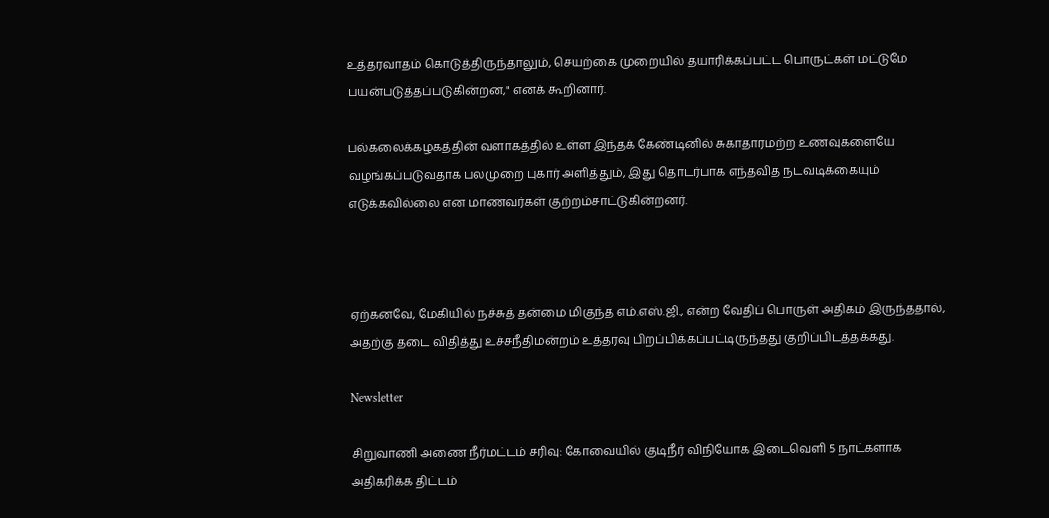உத்தரவாதம் கொடுத்திருந்தாலும், செயற்கை முறையில் தயாரிக்கப்பட்ட பொருட்கள் மட்டுமே பயன்படுத்தப்படுகின்றன," எனக் கூறினார்.

பல்கலைக்கழகத்தின் வளாகத்தில் உள்ள இந்தக் கேண்டினில் சுகாதாரமற்ற உணவுகளையே வழங்கப்படுவதாக பலமுறை புகார் அளித்தும், இது தொடர்பாக எந்தவித நடவடிக்கையும் எடுக்கவில்லை என மாணவர்கள் குற்றம்சாட்டுகின்றனர்.



ஏற்கனவே, மேகியில் நச்சுத் தன்மை மிகுந்த எம்.எஸ்.ஜி., என்ற வேதிப் பொருள் அதிகம் இருந்ததால், அதற்கு தடை விதித்து உச்சநீதிமன்றம் உத்தரவு பிறப்பிக்கப்பட்டிருந்தது குறிப்பிடத்தக்கது.

Newsletter

சிறுவாணி அணை நீர்மட்டம் சரிவு: கோவையில் குடிநீர் விநியோக இடைவெளி 5 நாட்களாக அதிகரிக்க திட்டம்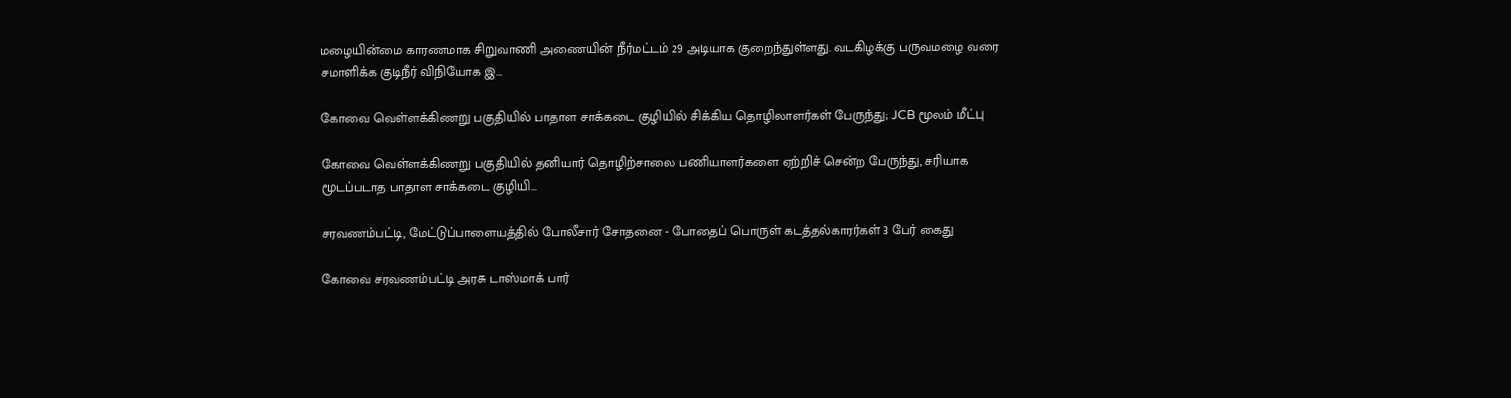மழையின்மை காரணமாக சிறுவாணி அணையின் நீர்மட்டம் 29 அடியாக குறைந்துள்ளது. வடகிழக்கு பருவமழை வரை சமாளிக்க குடிநீர் விநியோக இ...

கோவை வெள்ளக்கிணறு பகுதியில் பாதாள சாக்கடை குழியில் சிக்கிய தொழிலாளர்கள் பேருந்து; JCB மூலம் மீட்பு

கோவை வெள்ளக்கிணறு பகுதியில் தனியார் தொழிற்சாலை பணியாளர்களை ஏற்றிச் சென்ற பேருந்து, சரியாக மூடப்படாத பாதாள சாக்கடை குழியி...

சரவணம்பட்டி, மேட்டுப்பாளையத்தில் போலீசார் சோதனை - போதைப் பொருள் கடத்தல்காரர்கள் 3 பேர் கைது

கோவை சரவணம்பட்டி அரசு டாஸ்மாக் பார்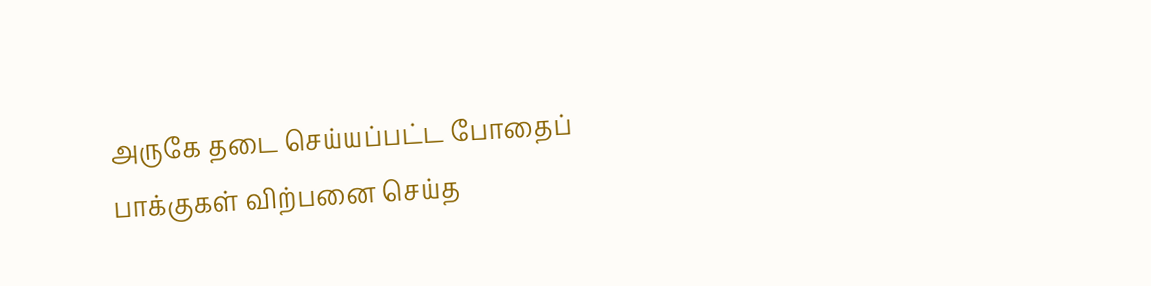அருகே தடை செய்யப்பட்ட போதைப் பாக்குகள் விற்பனை செய்த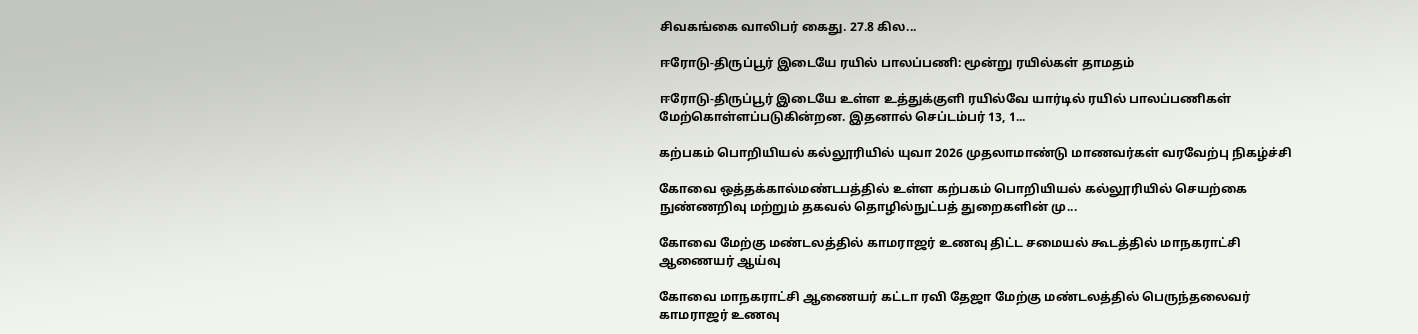சிவகங்கை வாலிபர் கைது. 27.8 கில...

ஈரோடு-திருப்பூர் இடையே ரயில் பாலப்பணி: மூன்று ரயில்கள் தாமதம்

ஈரோடு-திருப்பூர் இடையே உள்ள உத்துக்குளி ரயில்வே யார்டில் ரயில் பாலப்பணிகள் மேற்கொள்ளப்படுகின்றன. இதனால் செப்டம்பர் 13, 1...

கற்பகம் பொறியியல் கல்லூரியில் யுவா 2026 முதலாமாண்டு மாணவர்கள் வரவேற்பு நிகழ்ச்சி

கோவை ஒத்தக்கால்மண்டபத்தில் உள்ள கற்பகம் பொறியியல் கல்லூரியில் செயற்கை நுண்ணறிவு மற்றும் தகவல் தொழில்நுட்பத் துறைகளின் மு...

கோவை மேற்கு மண்டலத்தில் காமராஜர் உணவு திட்ட சமையல் கூடத்தில் மாநகராட்சி ஆணையர் ஆய்வு

கோவை மாநகராட்சி ஆணையர் கட்டா ரவி தேஜா மேற்கு மண்டலத்தில் பெருந்தலைவர் காமராஜர் உணவு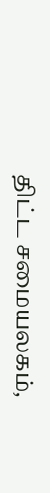திட்ட சமையலகம்,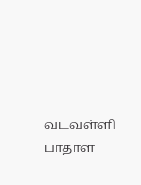வடவள்ளி பாதாள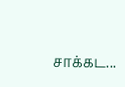சாக்கட...